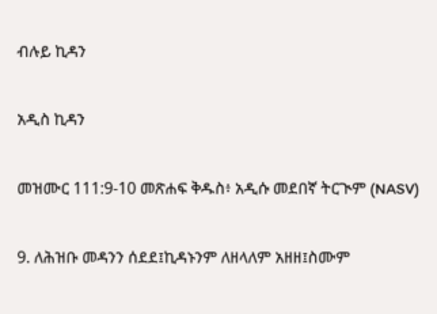ብሉይ ኪዳን

አዲስ ኪዳን

መዝሙር 111:9-10 መጽሐፍ ቅዱስ፥ አዲሱ መደበኛ ትርጒም (NASV)

9. ለሕዝቡ መዳንን ሰደደ፤ኪዳኑንም ለዘላለም አዘዘ፤ስሙም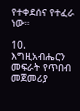የተቀደሰና የተፈራ ነው።

10. እግዚአብሔርን መፍራት የጥበብ መጀመሪያ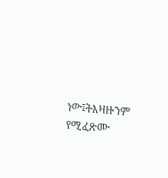ነው፤ትእዛዙንም የሚፈጽሙ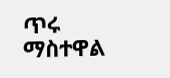ጥሩ ማስተዋል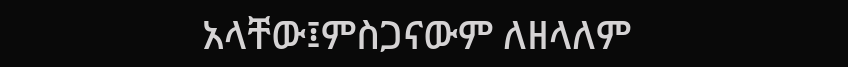አላቸው፤ምስጋናውም ለዘላለም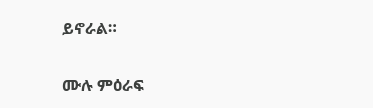ይኖራል።

ሙሉ ምዕራፍ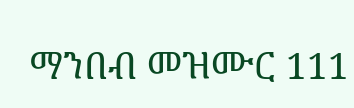ማንበብ መዝሙር 111